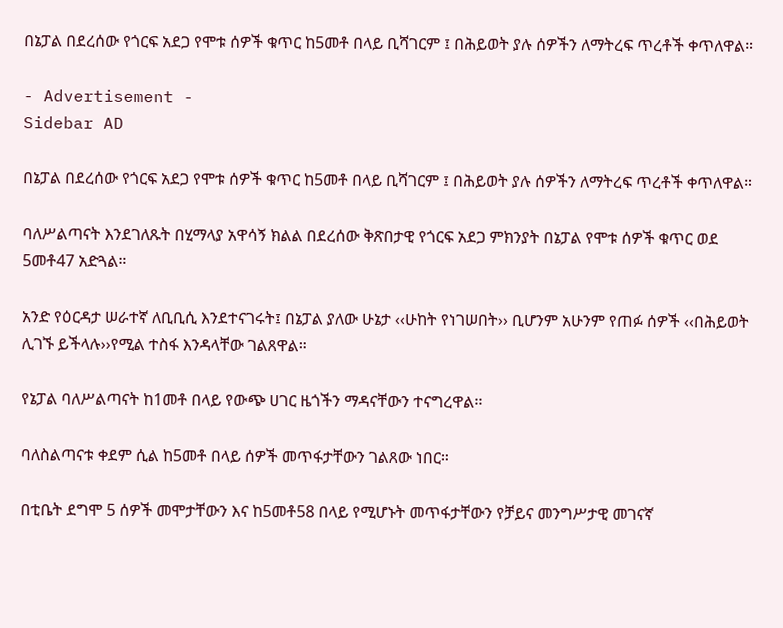በኔፓል በደረሰው የጎርፍ አደጋ የሞቱ ሰዎች ቁጥር ከ5መቶ በላይ ቢሻገርም ፤ በሕይወት ያሉ ሰዎችን ለማትረፍ ጥረቶች ቀጥለዋል።

- Advertisement -
Sidebar AD

በኔፓል በደረሰው የጎርፍ አደጋ የሞቱ ሰዎች ቁጥር ከ5መቶ በላይ ቢሻገርም ፤ በሕይወት ያሉ ሰዎችን ለማትረፍ ጥረቶች ቀጥለዋል።

ባለሥልጣናት እንደገለጹት በሂማላያ አዋሳኝ ክልል በደረሰው ቅጽበታዊ የጎርፍ አደጋ ምክንያት በኔፓል የሞቱ ሰዎች ቁጥር ወደ 5መቶ47 አድጓል።

አንድ የዕርዳታ ሠራተኛ ለቢቢሲ እንደተናገሩት፤ በኔፓል ያለው ሁኔታ ‹‹ሁከት የነገሠበት›› ቢሆንም አሁንም የጠፉ ሰዎች ‹‹በሕይወት ሊገኙ ይችላሉ››የሚል ተስፋ እንዳላቸው ገልጸዋል።

የኔፓል ባለሥልጣናት ከ1መቶ በላይ የውጭ ሀገር ዜጎችን ማዳናቸውን ተናግረዋል፡፡

ባለስልጣናቱ ቀደም ሲል ከ5መቶ በላይ ሰዎች መጥፋታቸውን ገልጸው ነበር።

በቲቤት ደግሞ 5 ሰዎች መሞታቸውን እና ከ5መቶ58 በላይ የሚሆኑት መጥፋታቸውን የቻይና መንግሥታዊ መገናኛ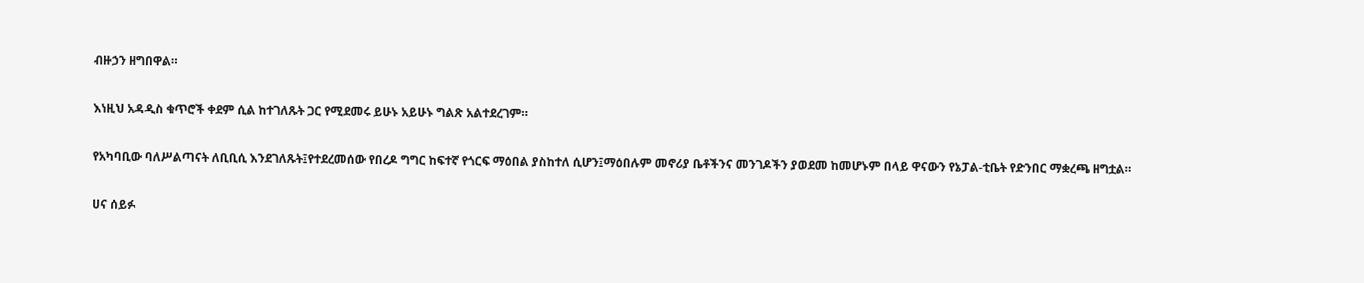ብዙኃን ዘግበዋል።

እነዚህ አዳዲስ ቁጥሮች ቀደም ሲል ከተገለጹት ጋር የሚደመሩ ይሁኑ አይሁኑ ግልጽ አልተደረገም።

የአካባቢው ባለሥልጣናት ለቢቢሲ እንደገለጹት፤የተደረመሰው የበረዶ ግግር ከፍተኛ የጎርፍ ማዕበል ያስከተለ ሲሆን፤ማዕበሉም መኖሪያ ቤቶችንና መንገዶችን ያወደመ ከመሆኑም በላይ ዋናውን የኔፓል-ቲቤት የድንበር ማቋረጫ ዘግቷል።

ሀና ሰይፉ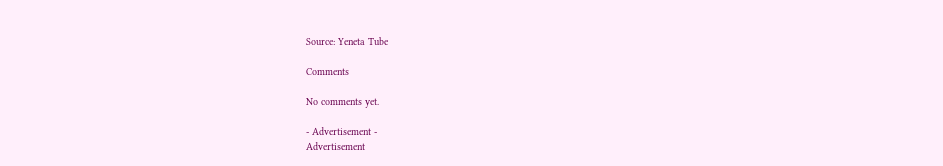Source: Yeneta Tube

Comments

No comments yet.

- Advertisement -
Advertisement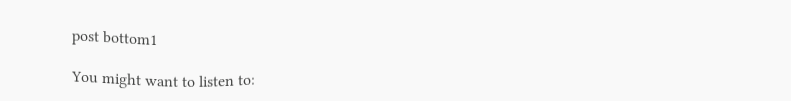post bottom1

You might want to listen to: